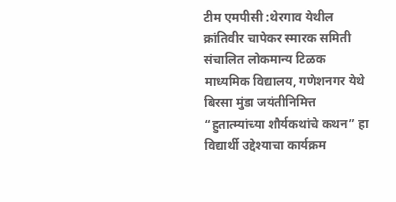टीम एमपीसी :थेरगाव येथील क्रांतिवीर चापेकर स्मारक समिती संचालित लोकमान्य टिळक माध्यमिक विद्यालय, गणेशनगर येथे बिरसा मुंडा जयंतीनिमित्त “हुतात्म्यांच्या शौर्यकथांचे कथन” हा विद्यार्थी उद्देश्याचा कार्यक्रम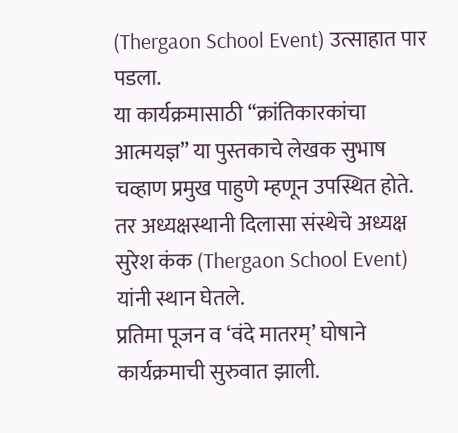(Thergaon School Event) उत्साहात पार पडला.
या कार्यक्रमासाठी “क्रांतिकारकांचा आत्मयज्ञ” या पुस्तकाचे लेखक सुभाष चव्हाण प्रमुख पाहुणे म्हणून उपस्थित होते. तर अध्यक्षस्थानी दिलासा संस्थेचे अध्यक्ष सुरेश कंक (Thergaon School Event) यांनी स्थान घेतले.
प्रतिमा पूजन व ‘वंदे मातरम्’ घोषाने कार्यक्रमाची सुरुवात झाली.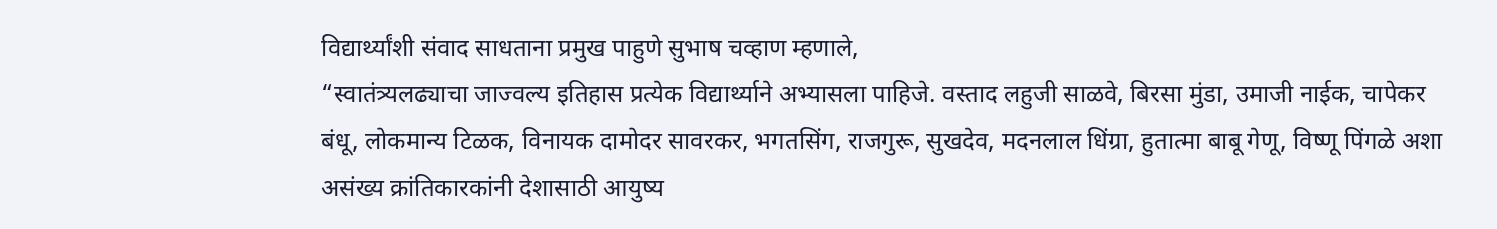विद्यार्थ्यांशी संवाद साधताना प्रमुख पाहुणे सुभाष चव्हाण म्हणाले,
“स्वातंत्र्यलढ्याचा जाज्वल्य इतिहास प्रत्येक विद्यार्थ्याने अभ्यासला पाहिजे. वस्ताद लहुजी साळवे, बिरसा मुंडा, उमाजी नाईक, चापेकर बंधू, लोकमान्य टिळक, विनायक दामोदर सावरकर, भगतसिंग, राजगुरू, सुखदेव, मदनलाल धिंग्रा, हुतात्मा बाबू गेणू, विष्णू पिंगळे अशा असंख्य क्रांतिकारकांनी देशासाठी आयुष्य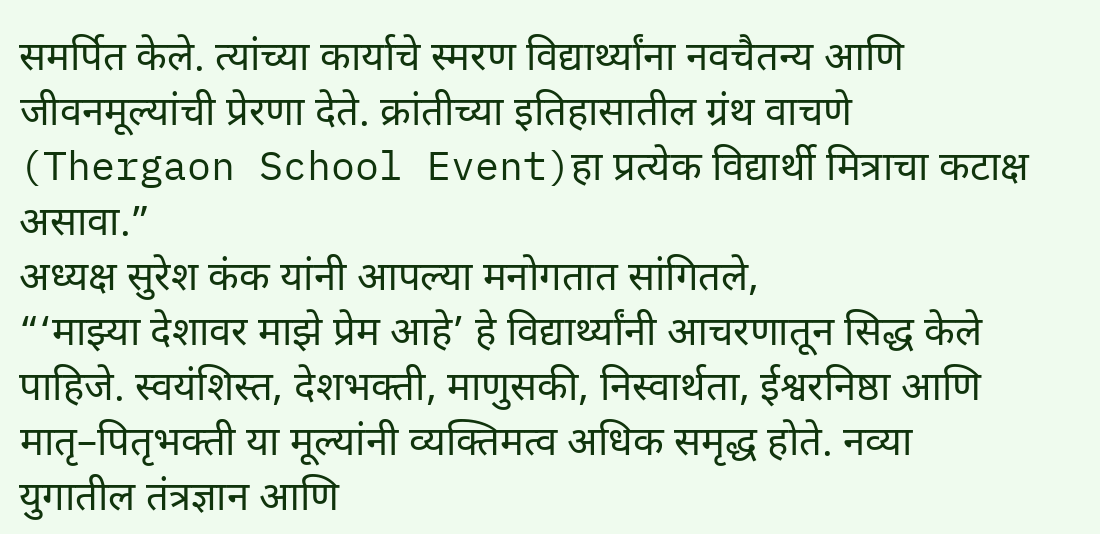समर्पित केले. त्यांच्या कार्याचे स्मरण विद्यार्थ्यांना नवचैतन्य आणि जीवनमूल्यांची प्रेरणा देते. क्रांतीच्या इतिहासातील ग्रंथ वाचणे (Thergaon School Event)हा प्रत्येक विद्यार्थी मित्राचा कटाक्ष असावा.”
अध्यक्ष सुरेश कंक यांनी आपल्या मनोगतात सांगितले,
“‘माझ्या देशावर माझे प्रेम आहे’ हे विद्यार्थ्यांनी आचरणातून सिद्ध केले पाहिजे. स्वयंशिस्त, देशभक्ती, माणुसकी, निस्वार्थता, ईश्वरनिष्ठा आणि मातृ–पितृभक्ती या मूल्यांनी व्यक्तिमत्व अधिक समृद्ध होते. नव्या युगातील तंत्रज्ञान आणि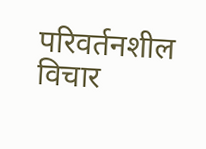परिवर्तनशील विचार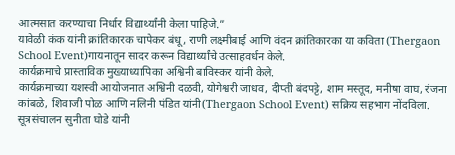आत्मसात करण्याचा निर्धार विद्यार्थ्यांनी केला पाहिजे.”
यावेळी कंक यांनी क्रांतिकारक चापेकर बंधू, राणी लक्ष्मीबाई आणि वंदन क्रांतिकारका या कविता (Thergaon School Event)गायनातून सादर करून विद्यार्थ्यांचे उत्साहवर्धन केले.
कार्यक्रमाचे प्रास्ताविक मुख्याध्यापिका अश्विनी बाविस्कर यांनी केले.
कार्यक्रमाच्या यशस्वी आयोजनात अश्विनी दळवी, योगेश्वरी जाधव, दीप्ती बंदपट्टे, शाम मस्तूद, मनीषा वाघ, रंजना कांबळे, शिवाजी पोळ आणि नलिनी पंडित यांनी(Thergaon School Event) सक्रिय सहभाग नोंदविला.
सूत्रसंचालन सुनीता घोडे यांनी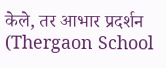केले, तर आभार प्रदर्शन (Thergaon School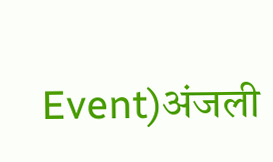Event)अंजली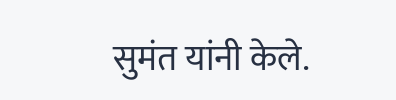सुमंत यांनी केले.